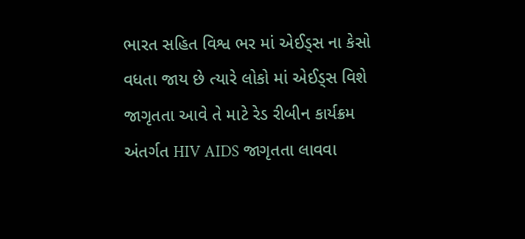ભારત સહિત વિશ્વ ભર માં એઈડ્સ ના કેસો વધતા જાય છે ત્યારે લોકો માં એઈડ્સ વિશે જાગૃતતા આવે તે માટે રેડ રીબીન કાર્યક્રમ અંતર્ગત HIV AIDS જાગૃતતા લાવવા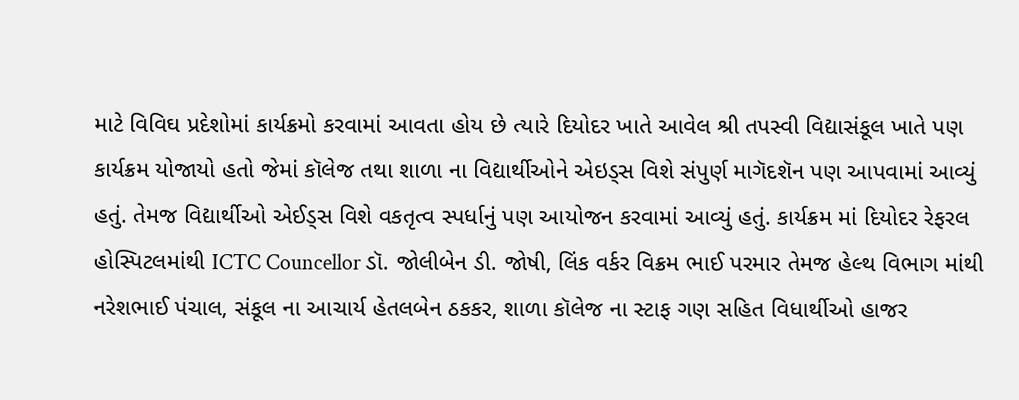માટે વિવિઘ પ્રદેશોમાં કાર્યક્રમો કરવામાં આવતા હોય છે ત્યારે દિયોદર ખાતે આવેલ શ્રી તપસ્વી વિદ્યાસંકૂલ ખાતે પણ કાર્યક્રમ યોજાયો હતો જેમાં કૉલેજ તથા શાળા ના વિદ્યાર્થીઓને એઇડ્સ વિશે સંપુર્ણ માગૅદશૅન પણ આપવામાં આવ્યું હતું. તેમજ વિદ્યાર્થીઓ એઈડ્સ વિશે વકતૃત્વ સ્પર્ધાનું પણ આયોજન કરવામાં આવ્યું હતું. કાર્યક્રમ માં દિયોદર રેફરલ હોસ્પિટલમાંથી ICTC Councellor ડૉ. જોલીબેન ડી. જોષી, લિંક વર્કર વિક્રમ ભાઈ પરમાર તેમજ હેલ્થ વિભાગ માંથી નરેશભાઈ પંચાલ, સંકૂલ ના આચાર્ય હેતલબેન ઠકકર, શાળા કૉલેજ ના સ્ટાફ ગણ સહિત વિધાર્થીઓ હાજર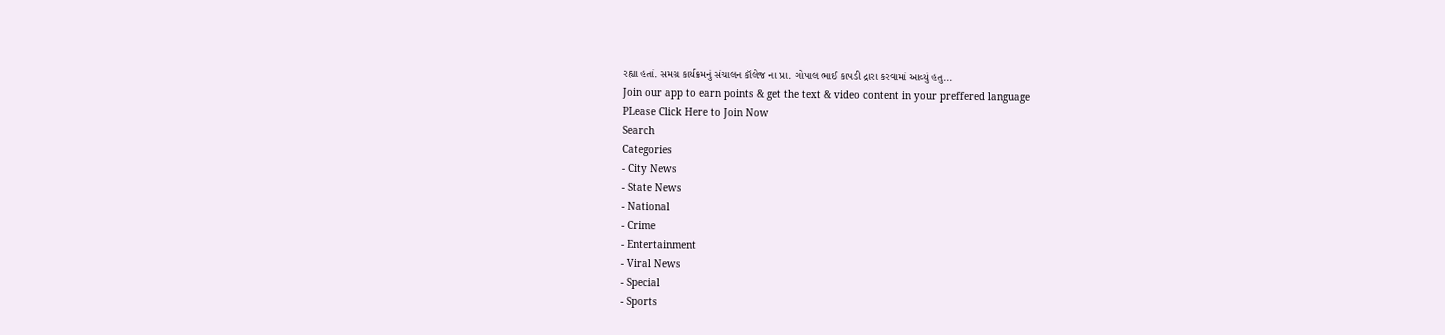રહ્યા હતાં. સમગ્ર કાર્યક્રમનું સંચાલન કૉલેજ ના પ્રા. ગોપાલ ભાઈ કાપડી દ્રારા કરવામાં આવ્યું હતુ...
Join our app to earn points & get the text & video content in your preffered language
PLease Click Here to Join Now
Search
Categories
- City News
- State News
- National
- Crime
- Entertainment
- Viral News
- Special
- Sports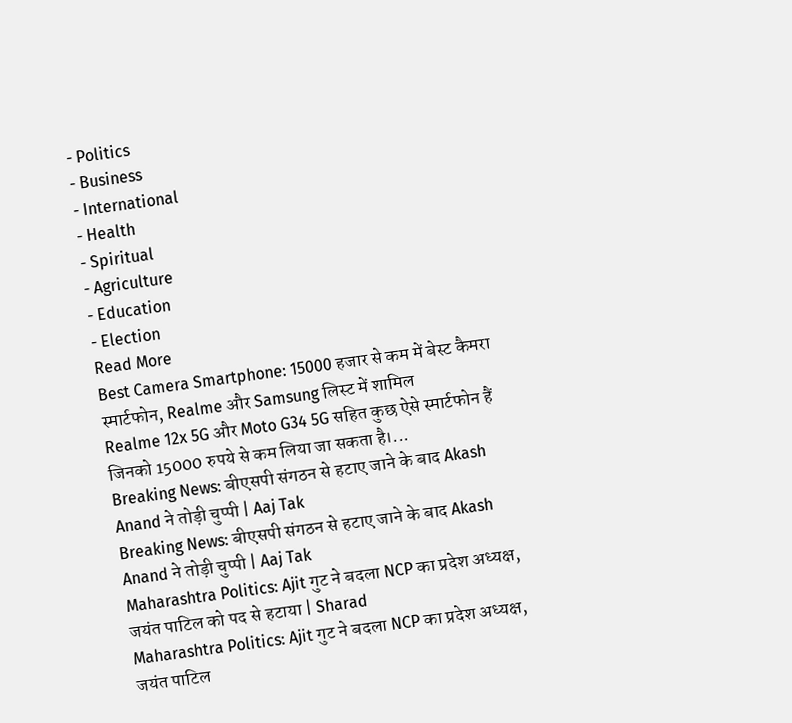- Politics
- Business
- International
- Health
- Spiritual
- Agriculture
- Education
- Election
Read More
Best Camera Smartphone: 15000 हजार से कम में बेस्ट कैमरा स्मार्टफोन, Realme और Samsung लिस्ट में शामिल
Realme 12x 5G और Moto G34 5G सहित कुछ ऐसे स्मार्टफोन हैं जिनको 15000 रुपये से कम लिया जा सकता है।...
Breaking News: बीएसपी संगठन से हटाए जाने के बाद Akash Anand ने तोड़ी चुप्पी | Aaj Tak
Breaking News: बीएसपी संगठन से हटाए जाने के बाद Akash Anand ने तोड़ी चुप्पी | Aaj Tak
Maharashtra Politics: Ajit गुट ने बदला NCP का प्रदेश अध्यक्ष, जयंत पाटिल को पद से हटाया | Sharad
Maharashtra Politics: Ajit गुट ने बदला NCP का प्रदेश अध्यक्ष, जयंत पाटिल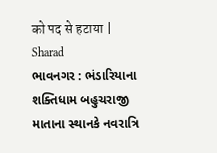को पद से हटाया | Sharad
ભાવનગર : ભંડારિયાના શક્તિધામ બહુચરાજી માતાના સ્થાનકે નવરાત્રિ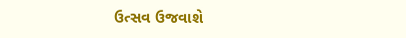ઉત્સવ ઉજવાશે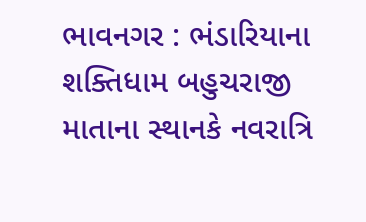ભાવનગર : ભંડારિયાના શક્તિધામ બહુચરાજી માતાના સ્થાનકે નવરાત્રિ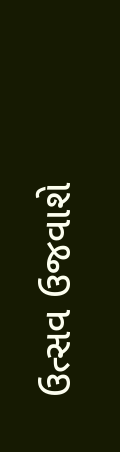ઉત્સવ ઉજવાશે